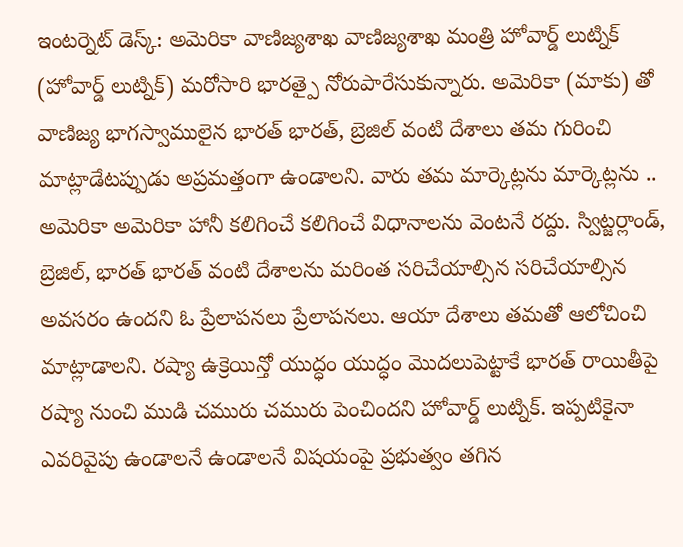ఇంటర్నెట్ డెస్క్: అమెరికా వాణిజ్యశాఖ వాణిజ్యశాఖ మంత్రి హోవార్డ్ లుట్నిక్ (హోవార్డ్ లుట్నిక్) మరోసారి భారత్పై నోరుపారేసుకున్నారు. అమెరికా (మాకు) తో వాణిజ్య భాగస్వాములైన భారత్ భారత్, బ్రెజిల్ వంటి దేశాలు తమ గురించి మాట్లాడేటప్పుడు అప్రమత్తంగా ఉండాలని. వారు తమ మార్కెట్లను మార్కెట్లను .. అమెరికా అమెరికా హానీ కలిగించే కలిగించే విధానాలను వెంటనే రద్దు. స్విట్జర్లాండ్, బ్రెజిల్, భారత్ భారత్ వంటి దేశాలను మరింత సరిచేయాల్సిన సరిచేయాల్సిన అవసరం ఉందని ఓ ప్రేలాపనలు ప్రేలాపనలు. ఆయా దేశాలు తమతో ఆలోచించి మాట్లాడాలని. రష్యా ఉక్రెయిన్తో యుద్ధం యుద్ధం మొదలుపెట్టాకే భారత్ రాయితీపై రష్యా నుంచి ముడి చమురు చమురు పెంచిందని హోవార్డ్ లుట్నిక్. ఇప్పటికైనా ఎవరివైపు ఉండాలనే ఉండాలనే విషయంపై ప్రభుత్వం తగిన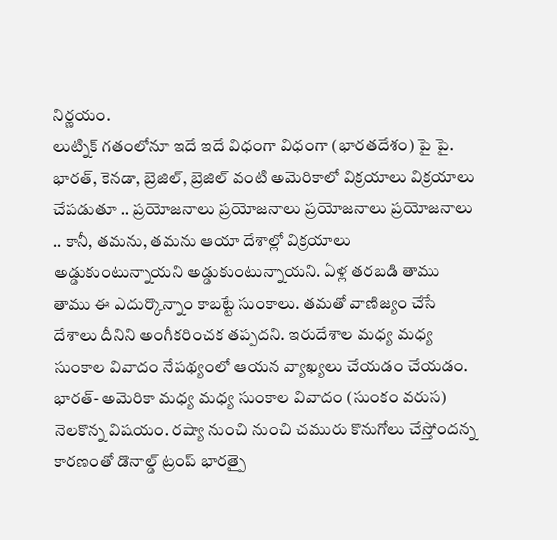నిర్ణయం.
లుట్నిక్ గతంలోనూ ఇదే ఇదే విధంగా విధంగా (భారతదేశం) పై పై. భారత్, కెనడా, బ్రెజిల్, బ్రెజిల్ వంటి అమెరికాలో విక్రయాలు విక్రయాలు చేపడుతూ .. ప్రయోజనాలు ప్రయోజనాలు ప్రయోజనాలు ప్రయోజనాలు .. కానీ, తమను, తమను ఆయా దేశాల్లో విక్రయాలు అడ్డుకుంటున్నాయని అడ్డుకుంటున్నాయని. ఏళ్ల తరబడి తాము తాము ఈ ఎదుర్కొన్నాం కాబట్టే సుంకాలు. తమతో వాణిజ్యం చేసే దేశాలు దీనిని అంగీకరించక తప్పదని. ఇరుదేశాల మధ్య మధ్య సుంకాల వివాదం నేపథ్యంలో ఆయన వ్యాఖ్యలు చేయడం చేయడం.
భారత్- అమెరికా మధ్య మధ్య సుంకాల వివాదం (సుంకం వరుస) నెలకొన్న విషయం. రష్యా నుంచి నుంచి చమురు కొనుగోలు చేస్తోందన్న కారణంతో డొనాల్డ్ ట్రంప్ భారత్పై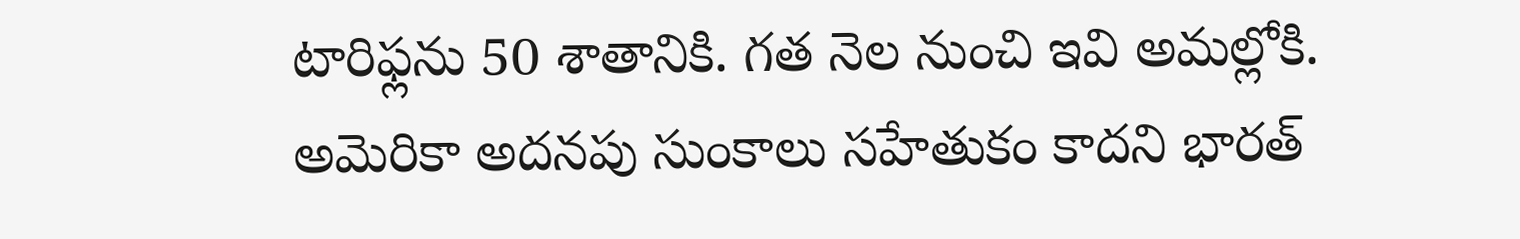టారిఫ్లను 50 శాతానికి. గత నెల నుంచి ఇవి అమల్లోకి. అమెరికా అదనపు సుంకాలు సహేతుకం కాదని భారత్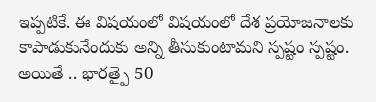ఇప్పటికే. ఈ విషయంలో విషయంలో దేశ ప్రయోజనాలకు కాపాడుకునేందుకు అన్ని తీసుకుంటామని స్పష్టం స్పష్టం. అయితే .. భారత్పై 50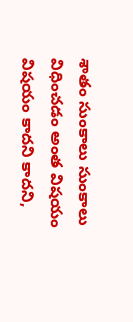శాతం సుంకాలు సుంకాలు విధించడం అంత విషయం విషయం కాదని కాదని,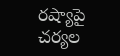రష్యాపై చర్యల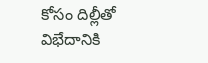కోసం దిల్లీతో విభేదానికి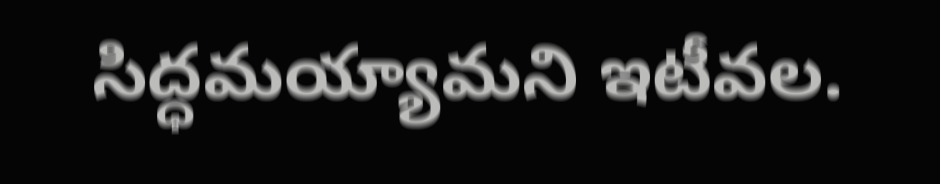సిద్ధమయ్యామని ఇటీవల.